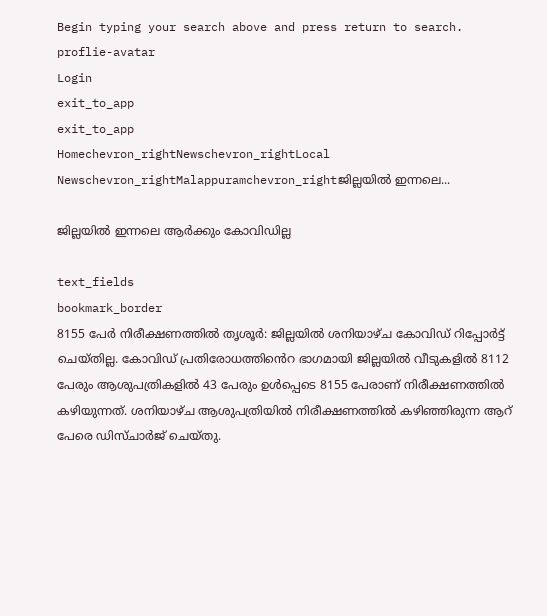Begin typing your search above and press return to search.
proflie-avatar
Login
exit_to_app
exit_to_app
Homechevron_rightNewschevron_rightLocal Newschevron_rightMalappuramchevron_rightജില്ലയിൽ ഇന്നലെ...

ജില്ലയിൽ ഇന്നലെ ആർക്കും കോവിഡില്ല

text_fields
bookmark_border
8155 പേർ നിരീക്ഷണത്തിൽ തൃശൂർ: ജില്ലയിൽ ശനിയാഴ്ച കോവിഡ് റിപ്പോർട്ട് ചെയ്തില്ല. കോവിഡ് പ്രതിരോധത്തിൻെറ ഭാഗമായി ജില്ലയിൽ വീടുകളിൽ 8112 പേരും ആശുപത്രികളിൽ 43 പേരും ഉൾപ്പെടെ 8155 പേരാണ് നിരീക്ഷണത്തിൽ കഴിയുന്നത്. ശനിയാഴ്ച ആശുപത്രിയിൽ നിരീക്ഷണത്തിൽ കഴിഞ്ഞിരുന്ന ആറ് പേരെ ഡിസ്ചാർജ് ചെയ്തു.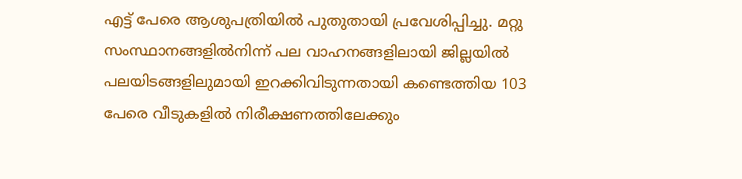എട്ട് പേരെ ആശുപത്രിയിൽ പുതുതായി പ്രവേശിപ്പിച്ചു. മറ്റു സംസ്ഥാനങ്ങളിൽനിന്ന് പല വാഹനങ്ങളിലായി ജില്ലയിൽ പലയിടങ്ങളിലുമായി ഇറക്കിവിടുന്നതായി കണ്ടെത്തിയ 103 പേരെ വീടുകളിൽ നിരീക്ഷണത്തിലേക്കും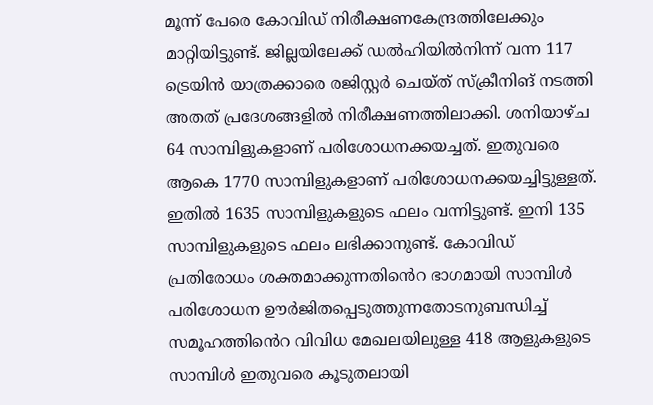മൂന്ന് പേരെ കോവിഡ് നിരീക്ഷണകേന്ദ്രത്തിലേക്കും മാറ്റിയിട്ടുണ്ട്. ജില്ലയിലേക്ക് ഡൽഹിയിൽനിന്ന് വന്ന 117 ട്രെയിൻ യാത്രക്കാരെ രജിസ്റ്റർ ചെയ്ത് സ്‌ക്രീനിങ് നടത്തി അതത് പ്രദേശങ്ങളിൽ നിരീക്ഷണത്തിലാക്കി. ശനിയാഴ്ച 64 സാമ്പിളുകളാണ് പരിശോധനക്കയച്ചത്. ഇതുവരെ ആകെ 1770 സാമ്പിളുകളാണ് പരിശോധനക്കയച്ചിട്ടുള്ളത്. ഇതിൽ 1635 സാമ്പിളുകളുടെ ഫലം വന്നിട്ടുണ്ട്. ഇനി 135 സാമ്പിളുകളുടെ ഫലം ലഭിക്കാനുണ്ട്. കോവിഡ് പ്രതിരോധം ശക്തമാക്കുന്നതിൻെറ ഭാഗമായി സാമ്പിൾ പരിശോധന ഊർജിതപ്പെടുത്തുന്നതോടനുബന്ധിച്ച് സമൂഹത്തിൻെറ വിവിധ മേഖലയിലുള്ള 418 ആളുകളുടെ സാമ്പിൾ ഇതുവരെ കൂടുതലായി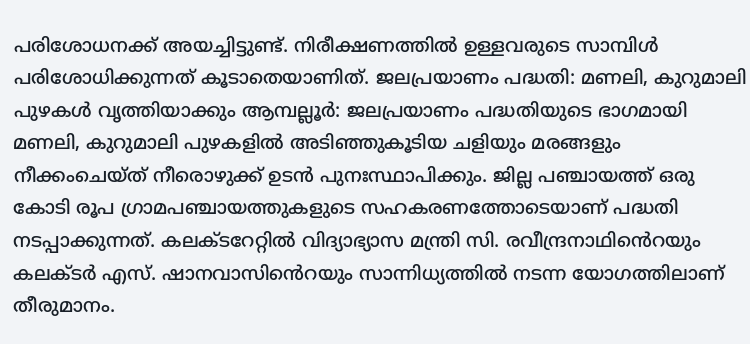പരിശോധനക്ക് അയച്ചിട്ടുണ്ട്. നിരീക്ഷണത്തിൽ ഉള്ളവരുടെ സാമ്പിൾ പരിശോധിക്കുന്നത് കൂടാതെയാണിത്. ജലപ്രയാണം പദ്ധതി: മണലി, കുറുമാലി പുഴകൾ വൃത്തിയാക്കും ആമ്പല്ലൂർ: ജലപ്രയാണം പദ്ധതിയുടെ ഭാഗമായി മണലി, കുറുമാലി പുഴകളിൽ അടിഞ്ഞുകൂടിയ ചളിയും മരങ്ങളും നീക്കംചെയ്ത് നീരൊഴുക്ക് ഉടൻ പുനഃസ്ഥാപിക്കും. ജില്ല പഞ്ചായത്ത് ഒരു കോടി രൂപ ഗ്രാമപഞ്ചായത്തുകളുടെ സഹകരണത്തോടെയാണ് പദ്ധതി നടപ്പാക്കുന്നത്. കലക്ടറേറ്റിൽ വിദ്യാഭ്യാസ മന്ത്രി സി. രവീന്ദ്രനാഥിൻെറയും കലക്ടർ എസ്. ഷാനവാസിൻെറയും സാന്നിധ്യത്തിൽ നടന്ന യോഗത്തിലാണ് തീരുമാനം.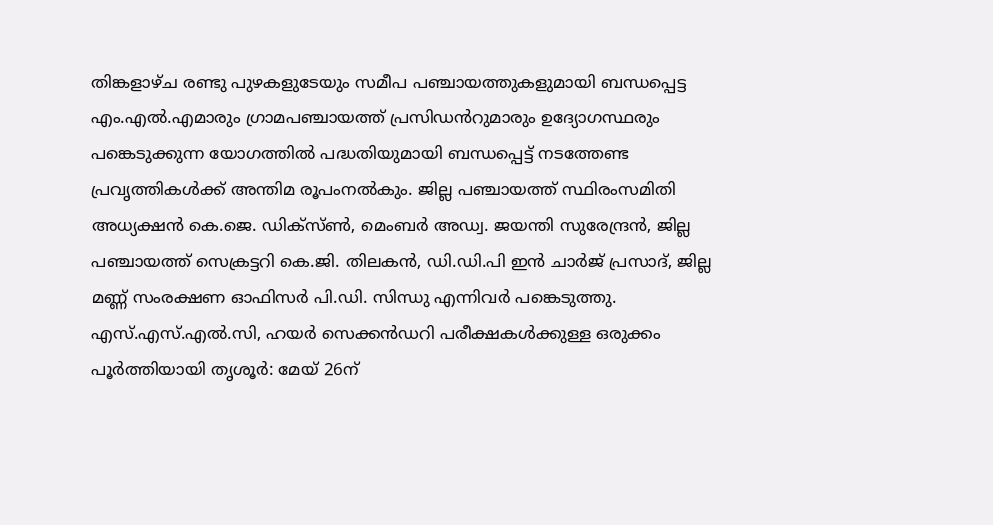തിങ്കളാഴ്ച രണ്ടു പുഴകളുടേയും സമീപ പഞ്ചായത്തുകളുമായി ബന്ധപ്പെട്ട എം.എൽ.എമാരും ഗ്രാമപഞ്ചായത്ത് പ്രസിഡൻറുമാരും ഉദ്യോഗസ്ഥരും പങ്കെടുക്കുന്ന യോഗത്തിൽ പദ്ധതിയുമായി ബന്ധപ്പെട്ട് നടത്തേണ്ട പ്രവൃത്തികൾക്ക് അന്തിമ രൂപംനൽകും. ജില്ല പഞ്ചായത്ത് സ്ഥിരംസമിതി അധ്യക്ഷൻ കെ.ജെ. ഡിക്‌സ്ൺ, മെംബർ അഡ്വ. ജയന്തി സുരേന്ദ്രൻ, ജില്ല പഞ്ചായത്ത് സെക്രട്ടറി കെ.ജി. തിലകൻ, ഡി.ഡി.പി ഇൻ ചാർജ് പ്രസാദ്, ജില്ല മണ്ണ് സംരക്ഷണ ഓഫിസർ പി.ഡി. സിന്ധു എന്നിവർ പങ്കെടുത്തു. എസ്.എസ്.എൽ.സി, ഹയർ സെക്കൻഡറി പരീക്ഷകൾക്കുള്ള ഒരുക്കം പൂർത്തിയായി തൃശൂർ: മേയ് 26ന്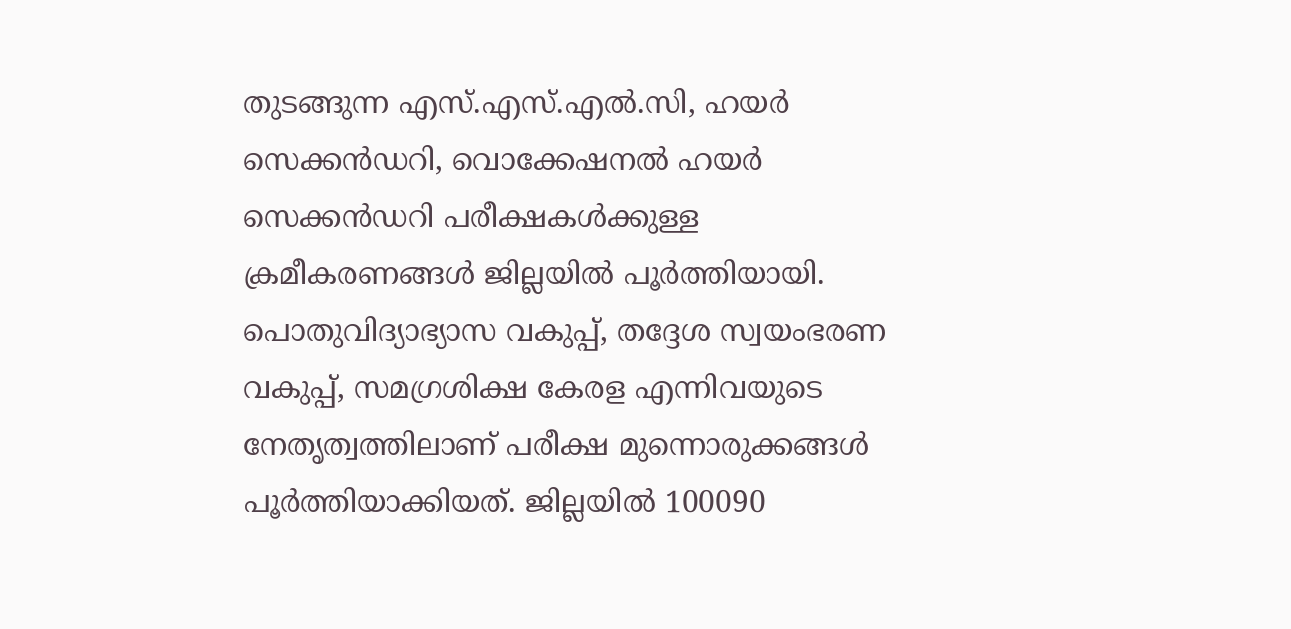തുടങ്ങുന്ന എസ്.എസ്.എൽ.സി, ഹയർ സെക്കൻഡറി, വൊക്കേഷനൽ ഹയർ സെക്കൻഡറി പരീക്ഷകൾക്കുള്ള ക്രമീകരണങ്ങൾ ജില്ലയിൽ പൂർത്തിയായി. പൊതുവിദ്യാഭ്യാസ വകുപ്പ്, തദ്ദേശ സ്വയംഭരണ വകുപ്പ്, സമഗ്രശിക്ഷ കേരള എന്നിവയുടെ നേതൃത്വത്തിലാണ് പരീക്ഷ മുന്നൊരുക്കങ്ങൾ പൂർത്തിയാക്കിയത്. ജില്ലയിൽ 100090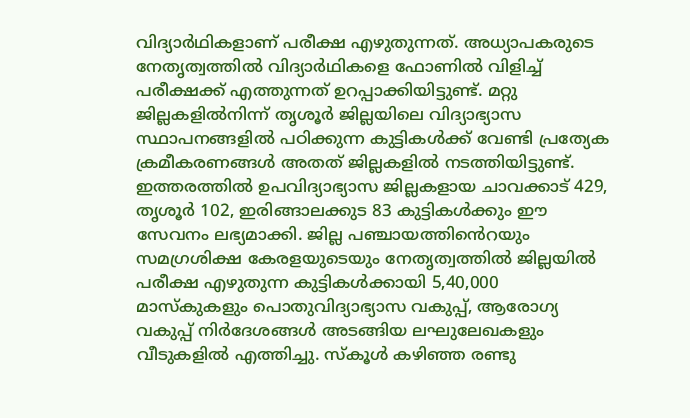വിദ്യാർഥികളാണ് പരീക്ഷ എഴുതുന്നത്. അധ്യാപകരുടെ നേതൃത്വത്തിൽ വിദ്യാർഥികളെ ഫോണിൽ വിളിച്ച് പരീക്ഷക്ക് എത്തുന്നത് ഉറപ്പാക്കിയിട്ടുണ്ട്. മറ്റു ജില്ലകളിൽനിന്ന് തൃശൂർ ജില്ലയിലെ വിദ്യാഭ്യാസ സ്ഥാപനങ്ങളിൽ പഠിക്കുന്ന കുട്ടികൾക്ക് വേണ്ടി പ്രത്യേക ക്രമീകരണങ്ങൾ അതത് ജില്ലകളിൽ നടത്തിയിട്ടുണ്ട്. ഇത്തരത്തിൽ ഉപവിദ്യാഭ്യാസ ജില്ലകളായ ചാവക്കാട് 429, തൃശൂർ 102, ഇരിങ്ങാലക്കുട 83 കുട്ടികൾക്കും ഈ സേവനം ലഭ്യമാക്കി. ജില്ല പഞ്ചായത്തിൻെറയും സമഗ്രശിക്ഷ കേരളയുടെയും നേതൃത്വത്തിൽ ജില്ലയിൽ പരീക്ഷ എഴുതുന്ന കുട്ടികൾക്കായി 5,40,000 മാസ്‌കുകളും പൊതുവിദ്യാഭ്യാസ വകുപ്പ്, ആരോഗ്യ വകുപ്പ് നിർദേശങ്ങൾ അടങ്ങിയ ലഘുലേഖകളും വീടുകളിൽ എത്തിച്ചു. സ്‌കൂൾ കഴിഞ്ഞ രണ്ടു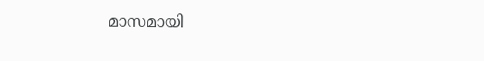മാസമായി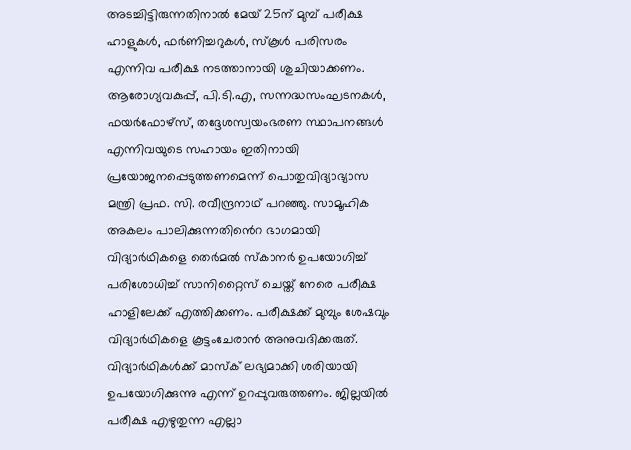അടച്ചിട്ടിരുന്നതിനാൽ മേയ് 25ന് മുമ്പ് പരീക്ഷ ഹാളുകൾ, ഫർണിച്ചറുകൾ, സ്‌കൂൾ പരിസരം എന്നിവ പരീക്ഷ നടത്താനായി ശുചിയാക്കണം. ആരോഗ്യവകുപ്പ്, പി.ടി.എ, സന്നദ്ധസംഘടനകൾ, ഫയർഫോഴ്സ്, തദ്ദേശസ്വയംഭരണ സ്ഥാപനങ്ങൾ എന്നിവയുടെ സഹായം ഇതിനായി പ്രയോജനപ്പെടുത്തണമെന്ന് പൊതുവിദ്യാഭ്യാസ മന്ത്രി പ്രഫ. സി. രവീന്ദ്രനാഥ് പറഞ്ഞു. സാമൂഹിക അകലം പാലിക്കുന്നതി‍ൻെറ ഭാഗമായി വിദ്യാർഥികളെ തെർമൽ സ്‌കാനർ ഉപയോഗിച്ച് പരിശോധിച്ച് സാനിറ്റൈസ് ചെയ്ത് നേരെ പരീക്ഷ ഹാളിലേക്ക് എത്തിക്കണം. പരീക്ഷക്ക് മുമ്പും ശേഷവും വിദ്യാർഥികളെ കൂട്ടംചേരാൻ അനുവദിക്കരുത്. വിദ്യാർഥികൾക്ക് മാസ്‌ക് ലഭ്യമാക്കി ശരിയായി ഉപയോഗിക്കുന്നു എന്ന് ഉറപ്പുവരുത്തണം. ജില്ലയിൽ പരീക്ഷ എഴുതുന്ന എല്ലാ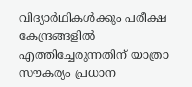വിദ്യാർഥികൾക്കും പരീക്ഷ കേന്ദ്രങ്ങളിൽ എത്തിച്ചേരുന്നതിന് യാത്രാ സൗകര്യം പ്രധാന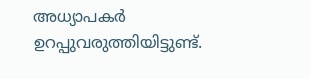അധ്യാപകർ ഉറപ്പുവരുത്തിയിട്ടുണ്ട്.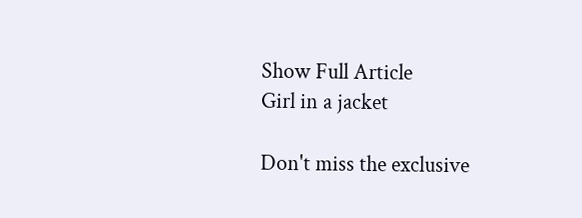Show Full Article
Girl in a jacket

Don't miss the exclusive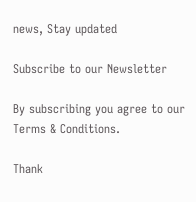news, Stay updated

Subscribe to our Newsletter

By subscribing you agree to our Terms & Conditions.

Thank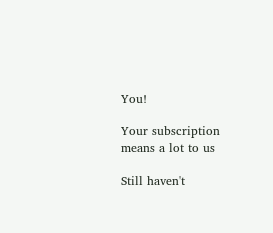You!

Your subscription means a lot to us

Still haven't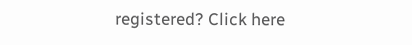registered? Click here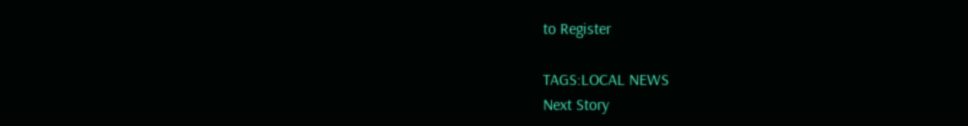to Register

TAGS:LOCAL NEWS
Next Story